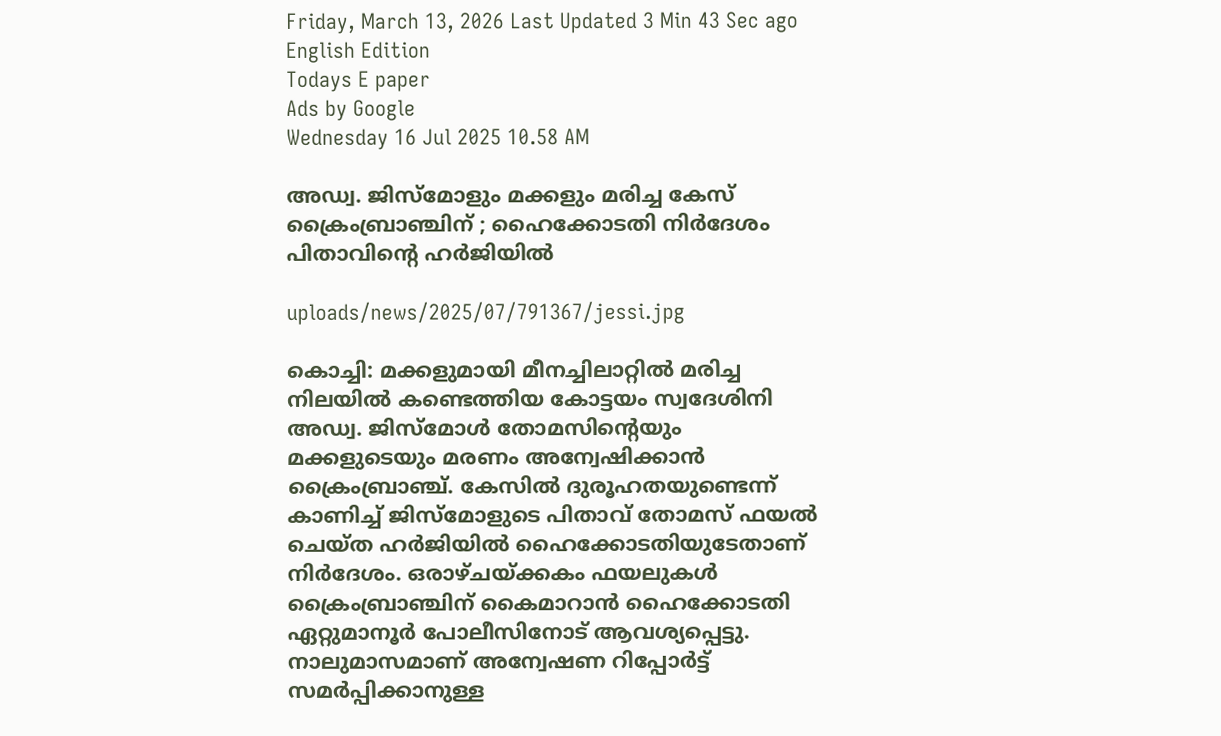Friday, March 13, 2026 Last Updated 3 Min 43 Sec ago English Edition
Todays E paper
Ads by Google
Wednesday 16 Jul 2025 10.58 AM

അഡ്വ. ജിസ്‌മോളും മക്കളും മരിച്ച കേസ് ക്രൈംബ്രാഞ്ചിന് ; ഹൈക്കോടതി നിര്‍ദേശം പിതാവിന്റെ ഹര്‍ജിയില്‍

uploads/news/2025/07/791367/jessi.jpg

കൊച്ചി: മക്കളുമായി മീനച്ചിലാറ്റില്‍ മരിച്ച നിലയില്‍ കണ്ടെത്തിയ കോട്ടയം സ്വദേശിനി അഡ്വ. ജിസ്‌മോള്‍ തോമസിന്റെയും മക്കളുടെയും മരണം അന്വേഷിക്കാന്‍ ക്രൈംബ്രാഞ്ച്. കേസില്‍ ദുരൂഹതയുണ്ടെന്ന് കാണിച്ച് ജിസ്‌മോളുടെ പിതാവ് തോമസ് ഫയല്‍ ചെയ്ത ഹര്‍ജിയില്‍ ഹൈക്കോടതിയുടേതാണ് നിര്‍ദേശം. ഒരാഴ്ചയ്ക്കകം ഫയലുകള്‍ ക്രൈംബ്രാഞ്ചിന് കൈമാറാന്‍ ഹൈക്കോടതി ഏറ്റുമാനൂര്‍ പോലീസിനോട് ആവശ്യപ്പെട്ടു. നാലുമാസമാണ് അന്വേഷണ റിപ്പോര്‍ട്ട് സമര്‍പ്പിക്കാനുള്ള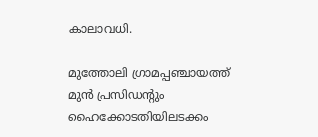കാലാവധി.

മുത്തോലി ഗ്രാമപ്പഞ്ചായത്ത് മുന്‍ പ്രസിഡന്റും ഹൈക്കോടതിയിലടക്കം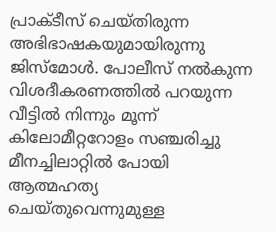പ്രാക്ടീസ് ചെയ്തിരുന്ന അഭിഭാഷകയുമായിരുന്നു ജിസ്‌മോള്‍. പോലീസ് നല്‍കുന്ന വിശദീകരണത്തില്‍ പറയുന്ന വീട്ടില്‍ നിന്നും മൂന്ന് കിലോമീറ്ററോളം സഞ്ചരിച്ചു മീനച്ചിലാറ്റില്‍ പോയി ആത്മഹത്യ ചെയ്തുവെന്നുമുള്ള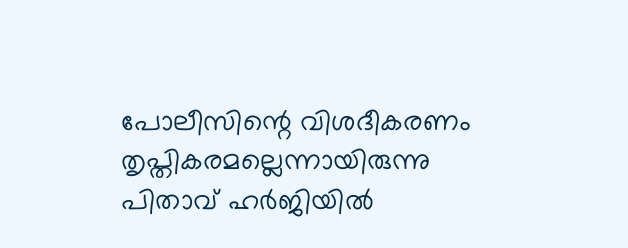പോലീസിന്റെ വിശദീകരണം തൃപ്തികരമല്ലെന്നായിരുന്നു പിതാവ് ഹര്‍ജിയില്‍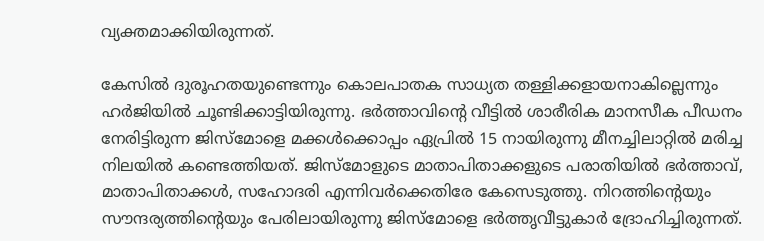വ്യക്തമാക്കിയിരുന്നത്.

കേസില്‍ ദുരൂഹതയുണ്ടെന്നും കൊലപാതക സാധ്യത തള്ളിക്കളായനാകില്ലെന്നും ഹര്‍ജിയില്‍ ചൂണ്ടിക്കാട്ടിയിരുന്നു. ഭര്‍ത്താവിന്റെ വീട്ടില്‍ ശാരീരിക മാനസീക പീഡനം നേരിട്ടിരുന്ന ജിസ്‌മോളെ മക്കള്‍ക്കൊപ്പം ഏപ്രില്‍ 15 നായിരുന്നു മീനച്ചിലാറ്റില്‍ മരിച്ച നിലയില്‍ കണ്ടെത്തിയത്. ജിസ്‌മോളുടെ മാതാപിതാക്കളുടെ പരാതിയില്‍ ഭര്‍ത്താവ്, മാതാപിതാക്കള്‍, സഹോദരി എന്നിവര്‍ക്കെതിരേ കേസെടുത്തു. നിറത്തിന്റെയും സൗന്ദര്യത്തിന്റെയും പേരിലായിരുന്നു ജിസ്‌മോളെ ഭര്‍ത്തൃവീട്ടുകാര്‍ ദ്രോഹിച്ചിരുന്നത്.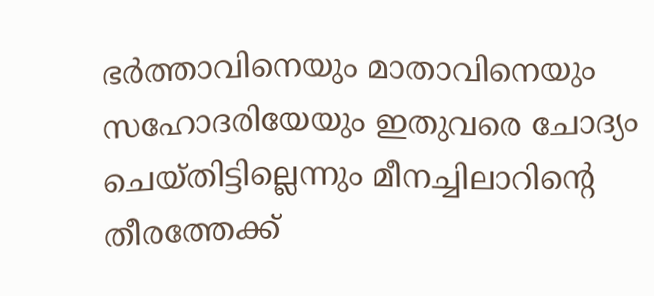ഭര്‍ത്താവിനെയും മാതാവിനെയും സഹോദരിയേയും ഇതുവരെ ചോദ്യം ചെയ്തിട്ടില്ലെന്നും മീനച്ചിലാറിന്റെ തീരത്തേക്ക്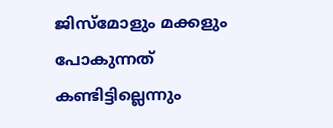ജിസ്‌മോളും മക്കളും പോകുന്നത് കണ്ടിട്ടില്ലെന്നും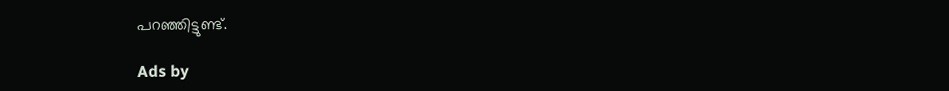പറഞ്ഞിട്ടുണ്ട്.

Ads by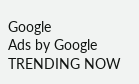Google
Ads by Google
TRENDING NOW